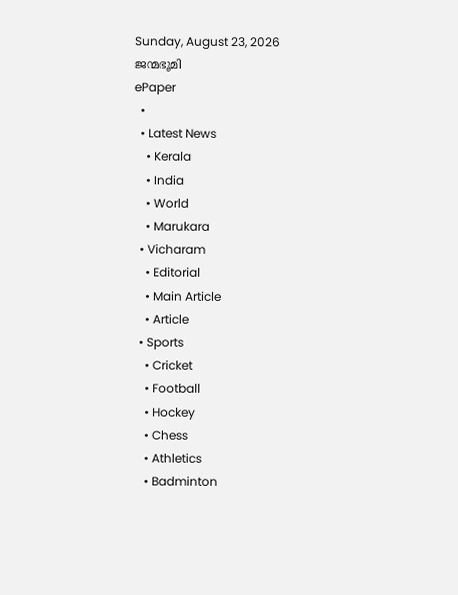Sunday, August 23, 2026
ജന്മഭൂമി
ePaper
  •
  • Latest News
    • Kerala
    • India
    • World
    • Marukara
  • Vicharam
    • Editorial
    • Main Article
    • Article
  • Sports
    • Cricket
    • Football
    • Hockey
    • Chess
    • Athletics
    • Badminton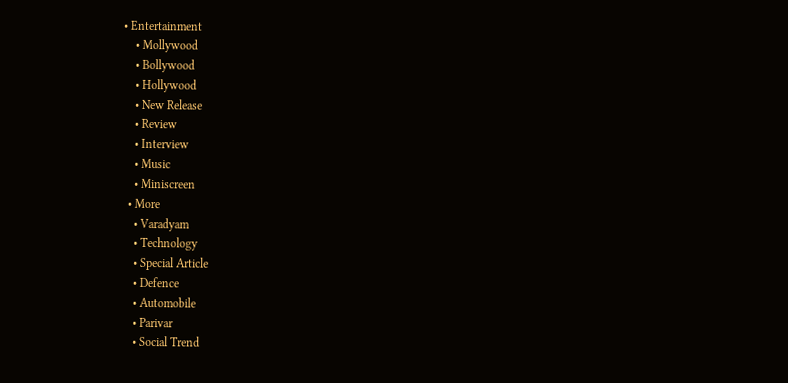• Entertainment
    • Mollywood
    • Bollywood
    • Hollywood
    • New Release
    • Review
    • Interview
    • Music
    • Miniscreen
  • More
    • Varadyam
    • Technology
    • Special Article
    • Defence
    • Automobile
    • Parivar
    • Social Trend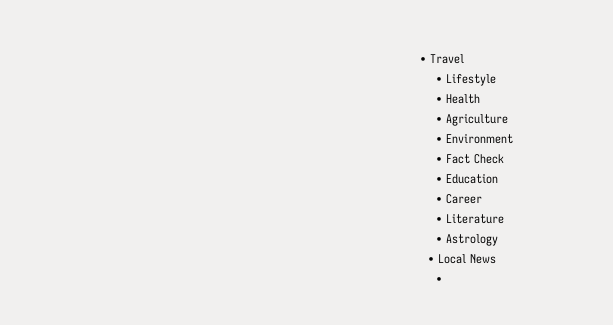• Travel
    • Lifestyle
    • Health
    • Agriculture
    • Environment
    • Fact Check
    • Education
    • Career
    • Literature
    • Astrology
  • Local News
    •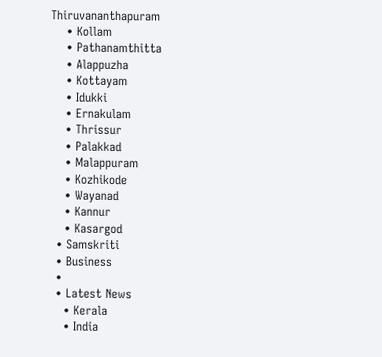Thiruvananthapuram
    • Kollam
    • Pathanamthitta
    • Alappuzha
    • Kottayam
    • Idukki
    • Ernakulam
    • Thrissur
    • Palakkad
    • Malappuram
    • Kozhikode
    • Wayanad
    • Kannur
    • Kasargod
  • Samskriti
  • Business
  •
  • Latest News
    • Kerala
    • India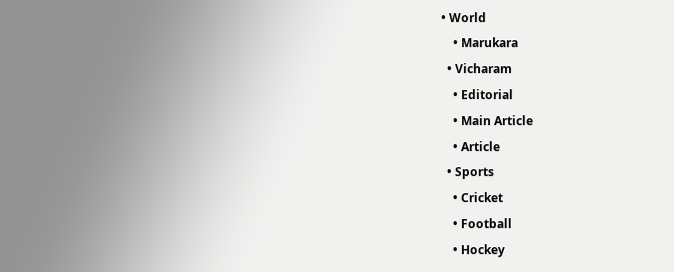• World
    • Marukara
  • Vicharam
    • Editorial
    • Main Article
    • Article
  • Sports
    • Cricket
    • Football
    • Hockey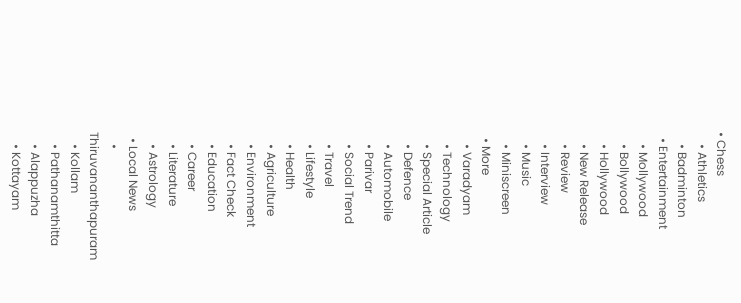• Chess
    • Athletics
    • Badminton
  • Entertainment
    • Mollywood
    • Bollywood
    • Hollywood
    • New Release
    • Review
    • Interview
    • Music
    • Miniscreen
  • More
    • Varadyam
    • Technology
    • Special Article
    • Defence
    • Automobile
    • Parivar
    • Social Trend
    • Travel
    • Lifestyle
    • Health
    • Agriculture
    • Environment
    • Fact Check
    • Education
    • Career
    • Literature
    • Astrology
  • Local News
    • Thiruvananthapuram
    • Kollam
    • Pathanamthitta
    • Alappuzha
    • Kottayam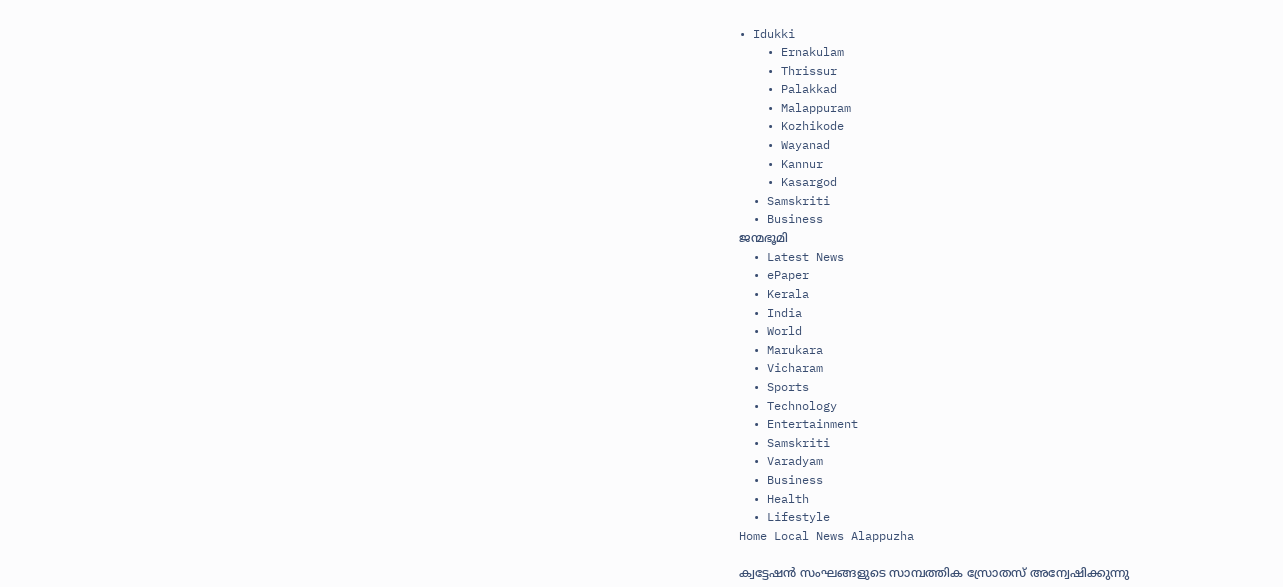• Idukki
    • Ernakulam
    • Thrissur
    • Palakkad
    • Malappuram
    • Kozhikode
    • Wayanad
    • Kannur
    • Kasargod
  • Samskriti
  • Business
ജന്മഭൂമി
  • Latest News
  • ePaper
  • Kerala
  • India
  • World
  • Marukara
  • Vicharam
  • Sports
  • Technology
  • Entertainment
  • Samskriti
  • Varadyam
  • Business
  • Health
  • Lifestyle
Home Local News Alappuzha

ക്വട്ടേഷന്‍ സംഘങ്ങളുടെ സാമ്പത്തിക സ്രോതസ് അന്വേഷിക്കുന്നു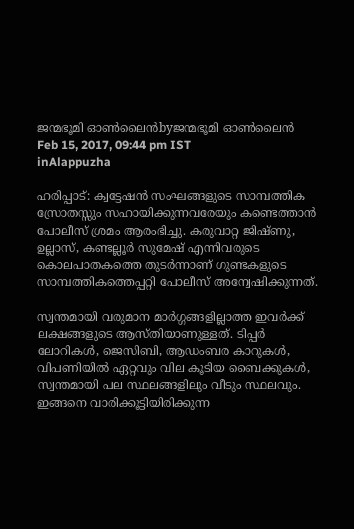ജന്മഭൂമി ഓണ്‍ലൈന്‍byജന്മഭൂമി ഓണ്‍ലൈന്‍
Feb 15, 2017, 09:44 pm IST
inAlappuzha

ഹരിപ്പാട്: ക്വട്ടേഷന്‍ സംഘങ്ങളുടെ സാമ്പത്തിക സ്രോതസ്സും സഹായിക്കുന്നവരേയും കണ്ടെത്താന്‍ പോലീസ് ശ്രമം ആരംഭിച്ചു. കരുവാറ്റ ജിഷ്ണു, ഉല്ലാസ്, കണ്ടല്ലൂര്‍ സുമേഷ് എന്നിവരുടെ കൊലപാതകത്തെ തുടര്‍ന്നാണ് ഗുണ്ടകളുടെ സാമ്പത്തികത്തെപ്പറ്റി പോലീസ് അന്വേഷിക്കുന്നത്.

സ്വന്തമായി വരുമാന മാര്‍ഗ്ഗങ്ങളില്ലാത്ത ഇവര്‍ക്ക് ലക്ഷങ്ങളുടെ ആസ്തിയാണുള്ളത്. ടിപ്പര്‍ ലോറികള്‍, ജെസിബി, ആഡംബര കാറുകള്‍, വിപണിയില്‍ ഏറ്റവും വില കൂടിയ ബൈക്കുകള്‍, സ്വന്തമായി പല സ്ഥലങ്ങളിലും വീടും സ്ഥലവും. ഇങ്ങനെ വാരിക്കൂട്ടിയിരിക്കുന്ന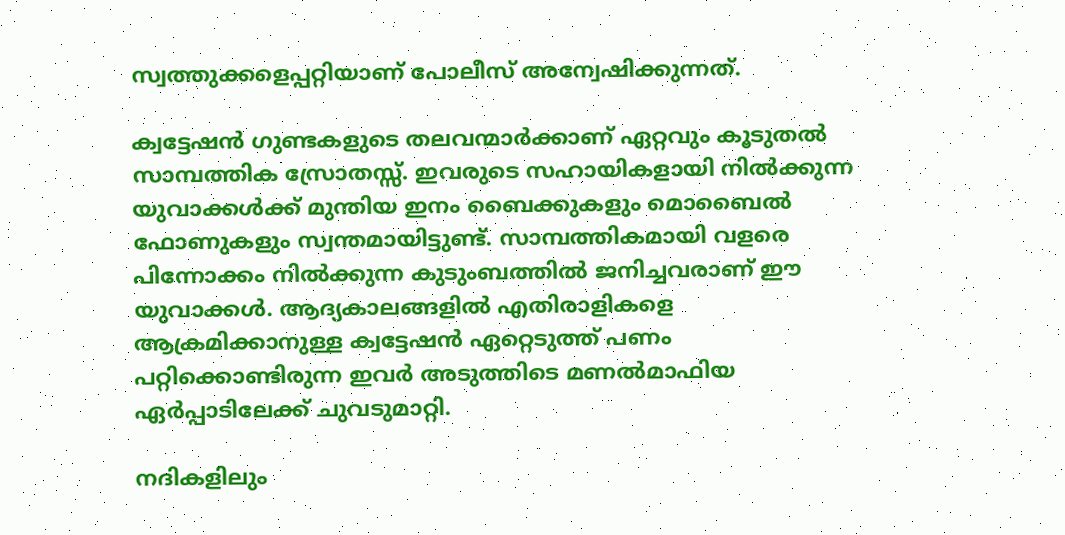സ്വത്തുക്കളെപ്പറ്റിയാണ് പോലീസ് അന്വേഷിക്കുന്നത്.

ക്വട്ടേഷന്‍ ഗുണ്ടകളുടെ തലവന്മാര്‍ക്കാണ് ഏറ്റവും കൂടുതല്‍ സാമ്പത്തിക സ്രോതസ്സ്. ഇവരുടെ സഹായികളായി നില്‍ക്കുന്ന യുവാക്കള്‍ക്ക് മുന്തിയ ഇനം ബൈക്കുകളും മൊബൈല്‍ ഫോണുകളും സ്വന്തമായിട്ടുണ്ട്. സാമ്പത്തികമായി വളരെ പിന്നോക്കം നില്‍ക്കുന്ന കുടുംബത്തില്‍ ജനിച്ചവരാണ് ഈ യുവാക്കള്‍. ആദ്യകാലങ്ങളില്‍ എതിരാളികളെ ആക്രമിക്കാനുള്ള ക്വട്ടേഷന്‍ ഏറ്റെടുത്ത് പണം പറ്റിക്കൊണ്ടിരുന്ന ഇവര്‍ അടുത്തിടെ മണല്‍മാഫിയ ഏര്‍പ്പാടിലേക്ക് ചുവടുമാറ്റി.

നദികളിലും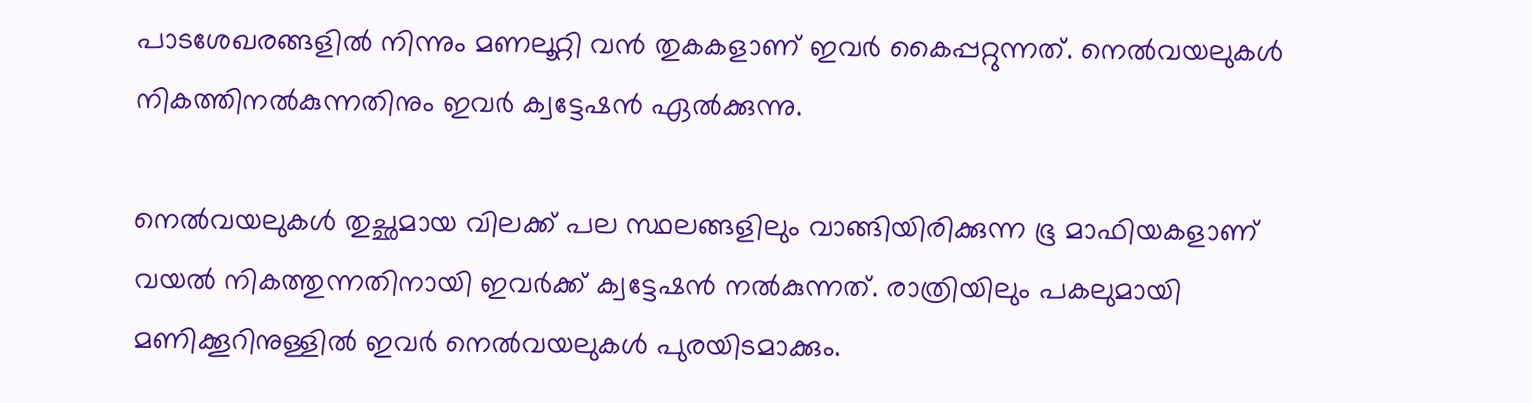പാടശേഖരങ്ങളില്‍ നിന്നും മണലൂറ്റി വന്‍ തുകകളാണ് ഇവര്‍ കൈപ്പറ്റുന്നത്. നെല്‍വയലുകള്‍ നികത്തിനല്‍കുന്നതിനും ഇവര്‍ ക്വട്ടേഷന്‍ ഏല്‍ക്കുന്നു.

നെല്‍വയലുകള്‍ തുച്ഛമായ വിലക്ക് പല സ്ഥലങ്ങളിലും വാങ്ങിയിരിക്കുന്ന ഭൂ മാഫിയകളാണ് വയല്‍ നികത്തുന്നതിനായി ഇവര്‍ക്ക് ക്വട്ടേഷന്‍ നല്‍കുന്നത്. രാത്രിയിലും പകലുമായി മണിക്കൂറിനുള്ളില്‍ ഇവര്‍ നെല്‍വയലുകള്‍ പുരയിടമാക്കും.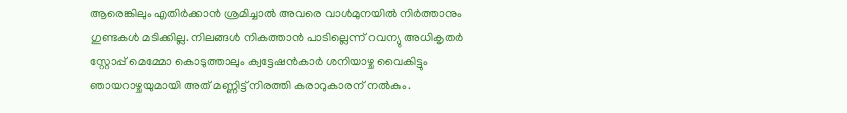ആരെങ്കിലും എതിര്‍ക്കാന്‍ ശ്രമിച്ചാല്‍ അവരെ വാള്‍മുനയില്‍ നിര്‍ത്താനും ഗുണ്ടകള്‍ മടിക്കില്ല. നിലങ്ങള്‍ നികത്താന്‍ പാടില്ലെന്ന് റവന്യു അധികൃതര്‍ സ്റ്റോപ്പ് മെമ്മോ കൊടുത്താലും ക്വട്ടേഷന്‍കാര്‍ ശനിയാഴ്ച വൈകിട്ടും ഞായറാഴ്ചയുമായി അത് മണ്ണിട്ട് നിരത്തി കരാറുകാരന് നല്‍കും.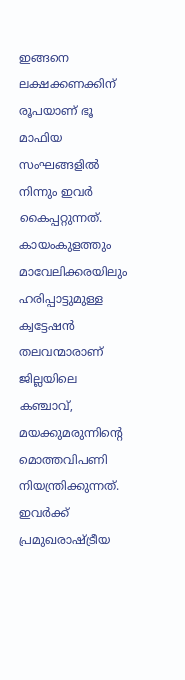ഇങ്ങനെ ലക്ഷക്കണക്കിന് രൂപയാണ് ഭൂ മാഫിയ സംഘങ്ങളില്‍ നിന്നും ഇവര്‍ കൈപ്പറ്റുന്നത്. കായംകുളത്തും മാവേലിക്കരയിലും ഹരിപ്പാട്ടുമുള്ള ക്വട്ടേഷന്‍ തലവന്മാരാണ് ജില്ലയിലെ കഞ്ചാവ്, മയക്കുമരുന്നിന്റെ മൊത്തവിപണി നിയന്ത്രിക്കുന്നത്. ഇവര്‍ക്ക് പ്രമുഖരാഷ്‌ട്രീയ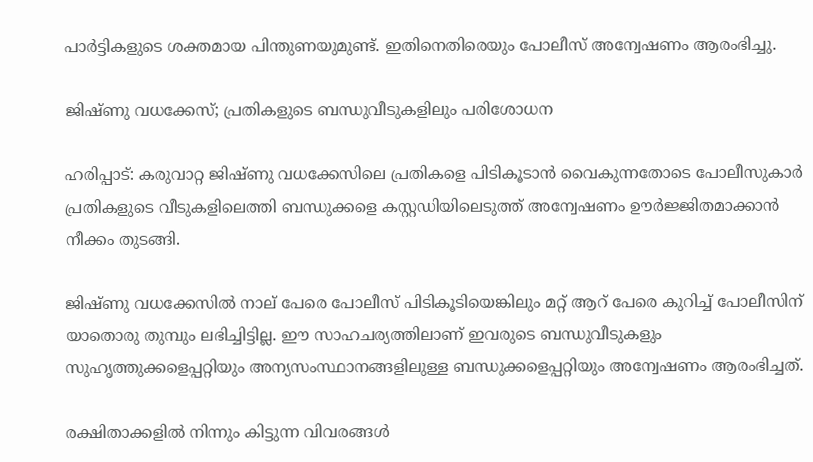പാര്‍ട്ടികളുടെ ശക്തമായ പിന്തുണയുമുണ്ട്. ഇതിനെതിരെയും പോലീസ് അന്വേഷണം ആരംഭിച്ചു.

ജിഷ്ണു വധക്കേസ്; പ്രതികളുടെ ബന്ധുവീടുകളിലും പരിശോധന

ഹരിപ്പാട്: കരുവാറ്റ ജിഷ്ണു വധക്കേസിലെ പ്രതികളെ പിടികൂടാന്‍ വൈകുന്നതോടെ പോലീസുകാര്‍ പ്രതികളുടെ വീടുകളിലെത്തി ബന്ധുക്കളെ കസ്റ്റഡിയിലെടുത്ത് അന്വേഷണം ഊര്‍ജ്ജിതമാക്കാന്‍ നീക്കം തുടങ്ങി.

ജിഷ്ണു വധക്കേസില്‍ നാല് പേരെ പോലീസ് പിടികൂടിയെങ്കിലും മറ്റ് ആറ് പേരെ കുറിച്ച് പോലീസിന് യാതൊരു തുമ്പും ലഭിച്ചിട്ടില്ല. ഈ സാഹചര്യത്തിലാണ് ഇവരുടെ ബന്ധുവീടുകളും സുഹൃത്തുക്കളെപ്പറ്റിയും അന്യസംസ്ഥാനങ്ങളിലുള്ള ബന്ധുക്കളെപ്പറ്റിയും അന്വേഷണം ആരംഭിച്ചത്.

രക്ഷിതാക്കളില്‍ നിന്നും കിട്ടുന്ന വിവരങ്ങള്‍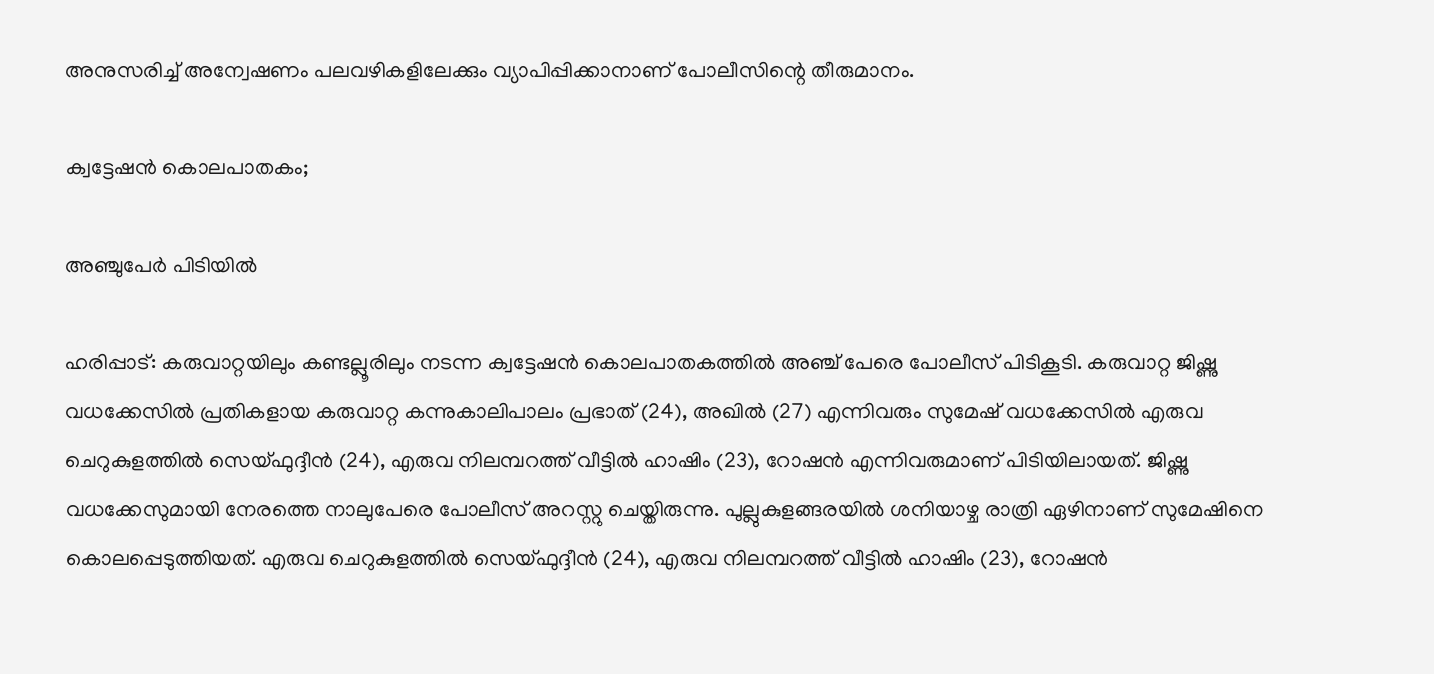അനുസരിച്ച് അന്വേഷണം പലവഴികളിലേക്കും വ്യാപിപ്പിക്കാനാണ് പോലീസിന്റെ തീരുമാനം.

ക്വട്ടേഷന്‍ കൊലപാതകം;

അഞ്ചുപേര്‍ പിടിയില്‍

ഹരിപ്പാട്: കരുവാറ്റയിലും കണ്ടല്ലൂരിലും നടന്ന ക്വട്ടേഷന്‍ കൊലപാതകത്തില്‍ അഞ്ച് പേരെ പോലീസ് പിടികൂടി. കരുവാറ്റ ജിഷ്ണു വധക്കേസില്‍ പ്രതികളായ കരുവാറ്റ കന്നുകാലിപാലം പ്രഭാത് (24), അഖില്‍ (27) എന്നിവരും സുമേഷ് വധക്കേസില്‍ എരുവ ചെറുകുളത്തില്‍ സെയ്ഫുദ്ദീന്‍ (24), എരുവ നിലമ്പറത്ത് വീട്ടില്‍ ഹാഷിം (23), റോഷന്‍ എന്നിവരുമാണ് പിടിയിലായത്. ജിഷ്ണു വധക്കേസുമായി നേരത്തെ നാലുപേരെ പോലീസ് അറസ്റ്റു ചെയ്തിരുന്നു. പുല്ലുകുളങ്ങരയില്‍ ശനിയാഴ്ച രാത്രി ഏഴിനാണ് സുമേഷിനെ കൊലപ്പെടുത്തിയത്. എരുവ ചെറുകുളത്തില്‍ സെയ്ഫുദ്ദീന്‍ (24), എരുവ നിലമ്പറത്ത് വീട്ടില്‍ ഹാഷിം (23), റോഷന്‍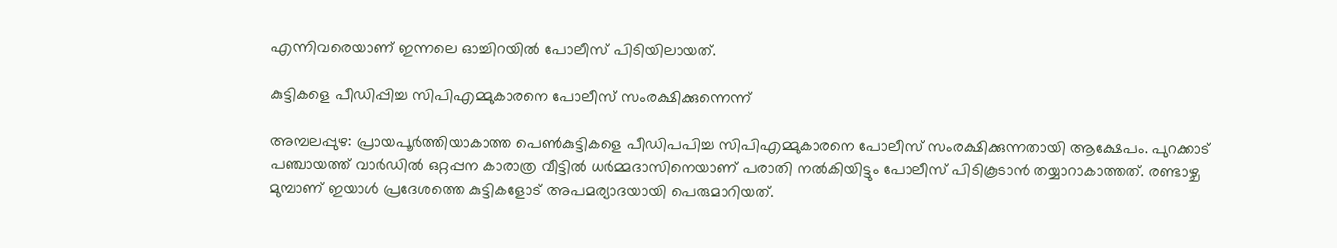എന്നിവരെയാണ് ഇന്നലെ ഓച്ചിറയില്‍ പോലീസ് പിടിയിലായത്.

കുട്ടികളെ പീഡിപ്പിച്ച സിപിഎമ്മുകാരനെ പോലീസ് സംരക്ഷിക്കുന്നെന്ന്

അമ്പലപ്പുഴ: പ്രായപൂര്‍ത്തിയാകാത്ത പെണ്‍കുട്ടികളെ പീഡിപപിച്ച സിപിഎമ്മുകാരനെ പോലീസ് സംരക്ഷിക്കുന്നതായി ആക്ഷേപം. പുറക്കാട് പഞ്ചായത്ത് വാര്‍ഡില്‍ ഒറ്റപ്പന കാരാത്ര വീട്ടില്‍ ധര്‍മ്മദാസിനെയാണ് പരാതി നല്‍കിയിട്ടും പോലീസ് പിടികൂടാന്‍ തയ്യാറാകാത്തത്. രണ്ടാഴ്ച മുമ്പാണ് ഇയാള്‍ പ്രദേശത്തെ കുട്ടികളോട് അപമര്യാദയായി പെരുമാറിയത്.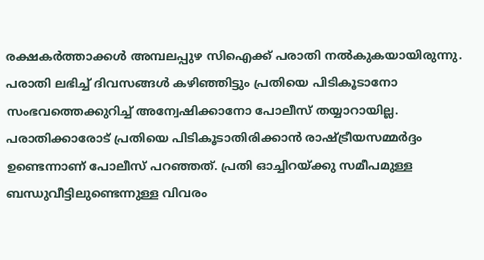രക്ഷകര്‍ത്താക്കള്‍ അമ്പലപ്പുഴ സിഐക്ക് പരാതി നല്‍കുകയായിരുന്നു. പരാതി ലഭിച്ച് ദിവസങ്ങള്‍ കഴിഞ്ഞിട്ടും പ്രതിയെ പിടികൂടാനോ സംഭവത്തെക്കുറിച്ച് അന്വേഷിക്കാനോ പോലീസ് തയ്യാറായില്ല. പരാതിക്കാരോട് പ്രതിയെ പിടികൂടാതിരിക്കാന്‍ രാഷ്‌ട്രീയസമ്മര്‍ദ്ദം ഉണ്ടെന്നാണ് പോലീസ് പറഞ്ഞത്. പ്രതി ഓച്ചിറയ്‌ക്കു സമീപമുള്ള ബന്ധുവീട്ടിലുണ്ടെന്നുള്ള വിവരം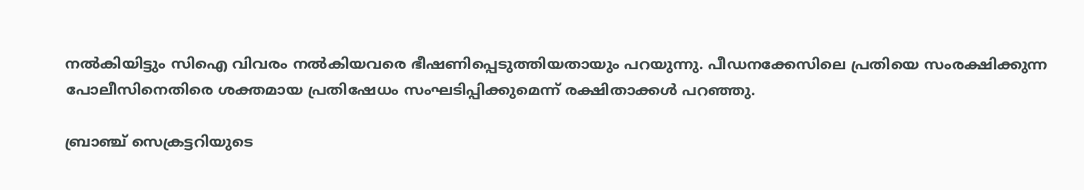നല്‍കിയിട്ടും സിഐ വിവരം നല്‍കിയവരെ ഭീഷണിപ്പെടുത്തിയതായും പറയുന്നു. പീഡനക്കേസിലെ പ്രതിയെ സംരക്ഷിക്കുന്ന പോലീസിനെതിരെ ശക്തമായ പ്രതിഷേധം സംഘടിപ്പിക്കുമെന്ന് രക്ഷിതാക്കള്‍ പറഞ്ഞു.

ബ്രാഞ്ച് സെക്രട്ടറിയുടെ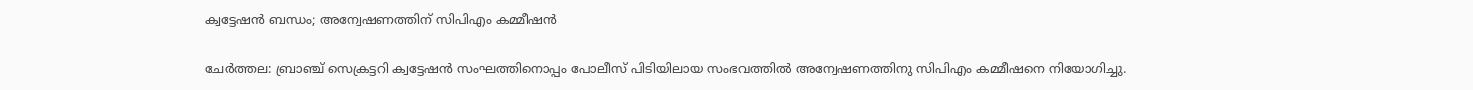ക്വട്ടേഷന്‍ ബന്ധം; അന്വേഷണത്തിന് സിപിഎം കമ്മീഷന്‍

ചേര്‍ത്തല: ബ്രാഞ്ച് സെക്രട്ടറി ക്വട്ടേഷന്‍ സംഘത്തിനൊപ്പം പോലീസ് പിടിയിലായ സംഭവത്തില്‍ അന്വേഷണത്തിനു സിപിഎം കമ്മീഷനെ നിയോഗിച്ചു.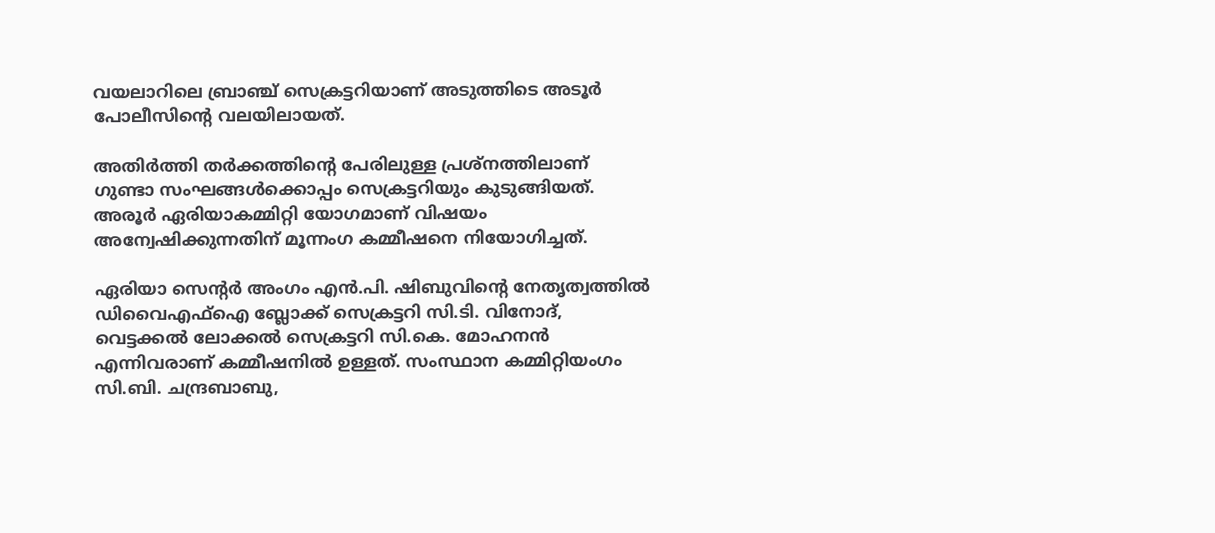വയലാറിലെ ബ്രാഞ്ച് സെക്രട്ടറിയാണ് അടുത്തിടെ അടൂര്‍ പോലീസിന്റെ വലയിലായത്.

അതിര്‍ത്തി തര്‍ക്കത്തിന്റെ പേരിലുള്ള പ്രശ്‌നത്തിലാണ് ഗുണ്ടാ സംഘങ്ങള്‍ക്കൊപ്പം സെക്രട്ടറിയും കുടുങ്ങിയത്. അരൂര്‍ ഏരിയാകമ്മിറ്റി യോഗമാണ് വിഷയം അന്വേഷിക്കുന്നതിന് മൂന്നംഗ കമ്മീഷനെ നിയോഗിച്ചത്.

ഏരിയാ സെന്റര്‍ അംഗം എന്‍.പി. ഷിബുവിന്റെ നേതൃത്വത്തില്‍ ഡിവൈഎഫ്‌ഐ ബ്ലോക്ക് സെക്രട്ടറി സി.ടി. വിനോദ്, വെട്ടക്കല്‍ ലോക്കല്‍ സെക്രട്ടറി സി.കെ. മോഹനന്‍ എന്നിവരാണ് കമ്മീഷനില്‍ ഉള്ളത്. സംസ്ഥാന കമ്മിറ്റിയംഗം സി.ബി. ചന്ദ്രബാബു,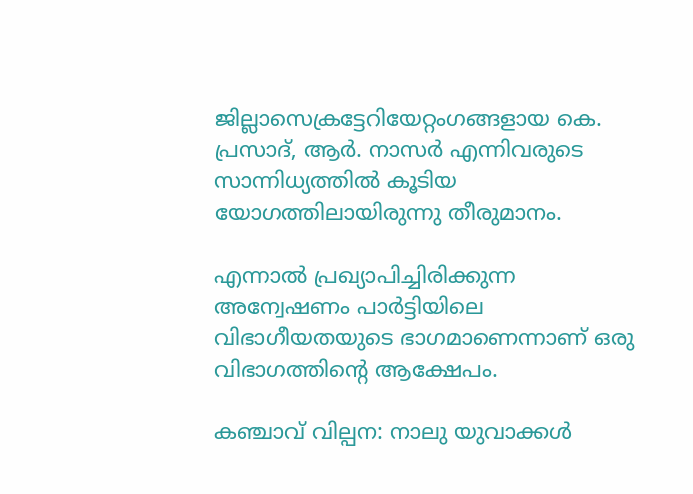ജില്ലാസെക്രട്ടേറിയേറ്റംഗങ്ങളായ കെ. പ്രസാദ്, ആര്‍. നാസര്‍ എന്നിവരുടെ സാന്നിധ്യത്തില്‍ കൂടിയ യോഗത്തിലായിരുന്നു തീരുമാനം.

എന്നാല്‍ പ്രഖ്യാപിച്ചിരിക്കുന്ന അന്വേഷണം പാര്‍ട്ടിയിലെ വിഭാഗീയതയുടെ ഭാഗമാണെന്നാണ് ഒരു വിഭാഗത്തിന്റെ ആക്ഷേപം.

കഞ്ചാവ് വില്പന: നാലു യുവാക്കള്‍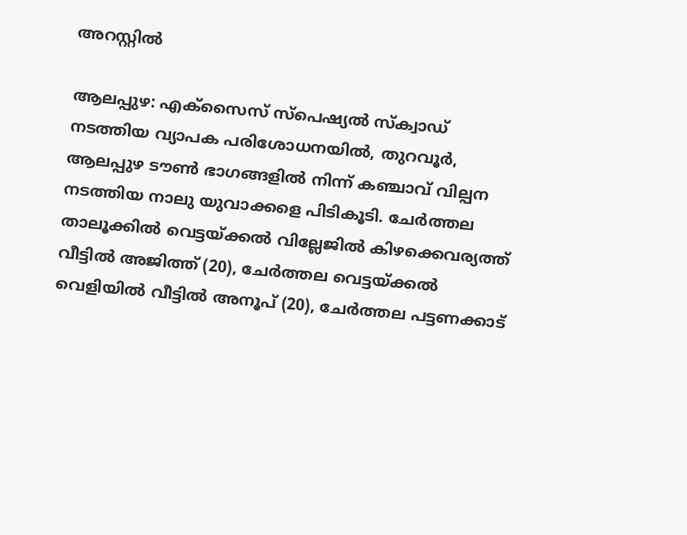അറസ്റ്റില്‍

ആലപ്പുഴ: എക്‌സൈസ് സ്‌പെഷ്യല്‍ സ്‌ക്വാഡ് നടത്തിയ വ്യാപക പരിശോധനയില്‍, തുറവൂര്‍, ആലപ്പുഴ ടൗണ്‍ ഭാഗങ്ങളില്‍ നിന്ന് കഞ്ചാവ് വില്പന നടത്തിയ നാലു യുവാക്കളെ പിടികൂടി. ചേര്‍ത്തല താലൂക്കില്‍ വെട്ടയ്‌ക്കല്‍ വില്ലേജില്‍ കിഴക്കെവര്യത്ത് വീട്ടില്‍ അജിത്ത് (20), ചേര്‍ത്തല വെട്ടയ്‌ക്കല്‍ വെളിയില്‍ വീട്ടില്‍ അനൂപ് (20), ചേര്‍ത്തല പട്ടണക്കാട്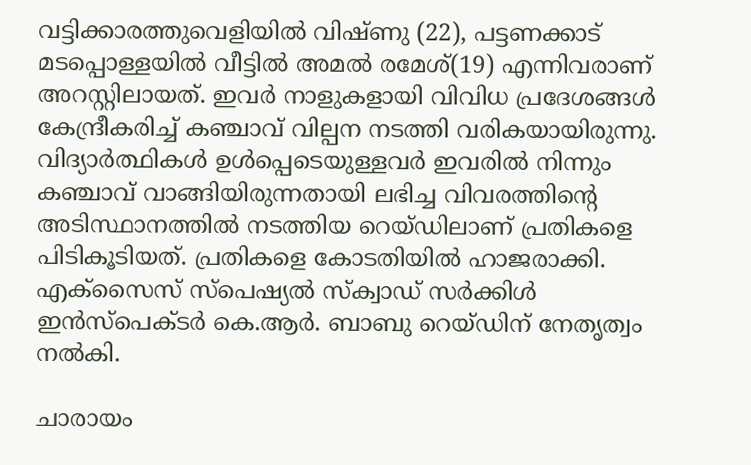വട്ടിക്കാരത്തുവെളിയില്‍ വിഷ്ണു (22), പട്ടണക്കാട് മടപ്പൊള്ളയില്‍ വീട്ടില്‍ അമല്‍ രമേശ്(19) എന്നിവരാണ് അറസ്റ്റിലായത്. ഇവര്‍ നാളുകളായി വിവിധ പ്രദേശങ്ങള്‍ കേന്ദ്രീകരിച്ച് കഞ്ചാവ് വില്പന നടത്തി വരികയായിരുന്നു. വിദ്യാര്‍ത്ഥികള്‍ ഉള്‍പ്പെടെയുള്ളവര്‍ ഇവരില്‍ നിന്നും കഞ്ചാവ് വാങ്ങിയിരുന്നതായി ലഭിച്ച വിവരത്തിന്റെ അടിസ്ഥാനത്തില്‍ നടത്തിയ റെയ്ഡിലാണ് പ്രതികളെ പിടികൂടിയത്. പ്രതികളെ കോടതിയില്‍ ഹാജരാക്കി. എക്‌സൈസ് സ്‌പെഷ്യല്‍ സ്‌ക്വാഡ് സര്‍ക്കിള്‍ ഇന്‍സ്‌പെക്ടര്‍ കെ.ആര്‍. ബാബു റെയ്ഡിന് നേതൃത്വം നല്‍കി.

ചാരായം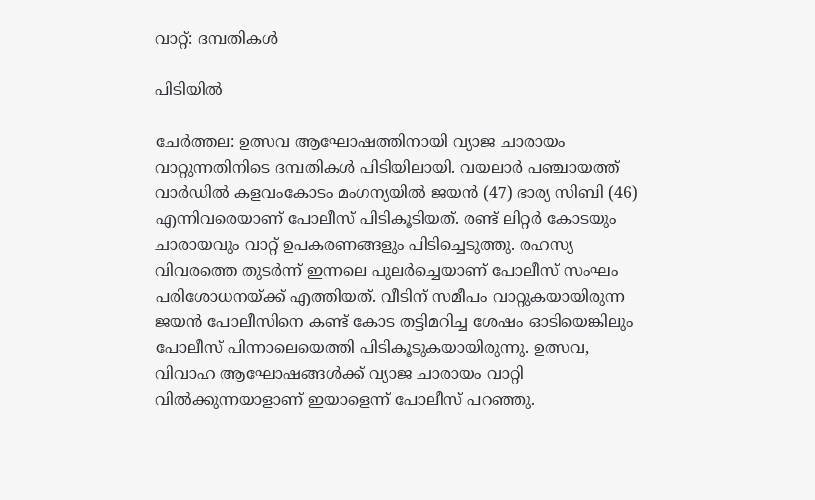വാറ്റ്: ദമ്പതികള്‍

പിടിയില്‍

ചേര്‍ത്തല: ഉത്സവ ആഘോഷത്തിനായി വ്യാജ ചാരായം വാറ്റുന്നതിനിടെ ദമ്പതികള്‍ പിടിയിലായി. വയലാര്‍ പഞ്ചായത്ത് വാര്‍ഡില്‍ കളവംകോടം മംഗന്യയില്‍ ജയന്‍ (47) ഭാര്യ സിബി (46) എന്നിവരെയാണ് പോലീസ് പിടികൂടിയത്. രണ്ട് ലിറ്റര്‍ കോടയും ചാരായവും വാറ്റ് ഉപകരണങ്ങളും പിടിച്ചെടുത്തു. രഹസ്യ വിവരത്തെ തുടര്‍ന്ന് ഇന്നലെ പുലര്‍ച്ചെയാണ് പോലീസ് സംഘം പരിശോധനയ്‌ക്ക് എത്തിയത്. വീടിന് സമീപം വാറ്റുകയായിരുന്ന ജയന്‍ പോലീസിനെ കണ്ട് കോട തട്ടിമറിച്ച ശേഷം ഓടിയെങ്കിലും പോലീസ് പിന്നാലെയെത്തി പിടികൂടുകയായിരുന്നു. ഉത്സവ, വിവാഹ ആഘോഷങ്ങള്‍ക്ക് വ്യാജ ചാരായം വാറ്റി വില്‍ക്കുന്നയാളാണ് ഇയാളെന്ന് പോലീസ് പറഞ്ഞു.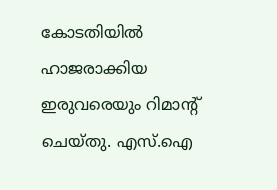കോടതിയില്‍ ഹാജരാക്കിയ ഇരുവരെയും റിമാന്റ് ചെയ്തു. എസ്.ഐ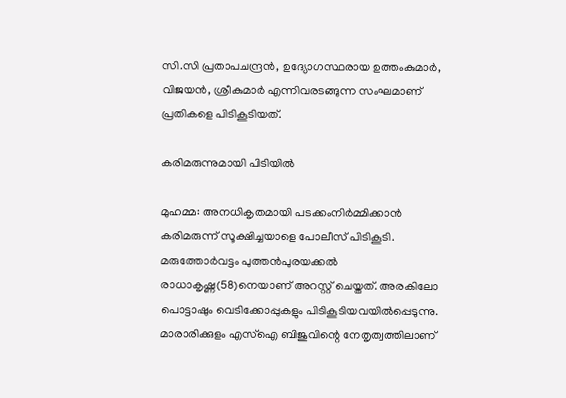സി.സി പ്രതാപചന്ദ്രന്‍, ഉദ്യോഗസ്ഥരായ ഉത്തംകുമാര്‍, വിജയന്‍, ശ്രീകുമാര്‍ എന്നിവരടങ്ങുന്ന സംഘമാണ് പ്രതികളെ പിടികൂടിയത്.

കരിമരുന്നുമായി പിടിയില്‍

മുഹമ്മ: അനധികൃതമായി പടക്കംനിര്‍മ്മിക്കാന്‍ കരിമരുന്ന് സൂക്ഷിച്ചയാളെ പോലീസ് പിടികൂടി. മരുത്തോര്‍വട്ടം പുത്തന്‍പുരയക്കല്‍ രാധാകൃഷ്ണ(58)നെയാണ് അറസ്റ്റ് ചെയ്തത്. അരകിലോ പൊട്ടാഷും വെടിക്കോപ്പുകളും പിടികൂടിയവയില്‍പ്പെടുന്നു. മാരാരിക്കുളം എസ്‌ഐ ബിജുവിന്റെ നേതൃത്വത്തിലാണ്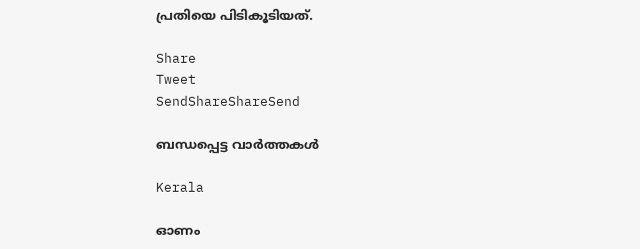പ്രതിയെ പിടികൂടിയത്.

Share
Tweet
SendShareShareSend

ബന്ധപ്പെട്ട വാര്‍ത്തകള്‍

Kerala

ഓണം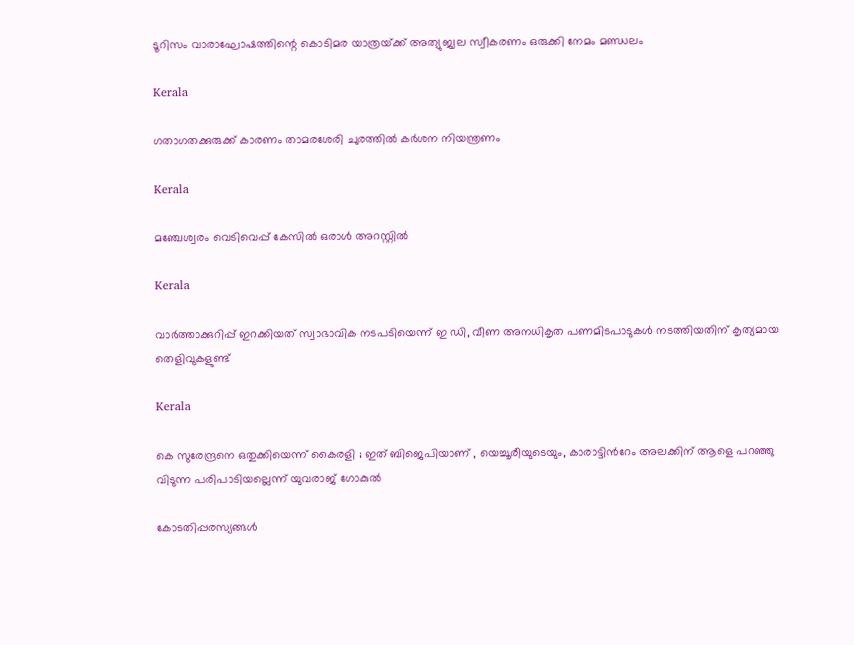ടൂറിസം വാരാഘോഷത്തിന്റെ കൊടിമര യാത്രയ്‌ക്ക് അത്യുജ്വല സ്വീകരണം ഒരുക്കി നേമം മണ്ഡലം

Kerala

ഗതാഗതക്കുരുക്ക് കാരണം താമരശേരി ചുരത്തില്‍ കര്‍ശന നിയന്ത്രണം

Kerala

മഞ്ചേശ്വരം വെടിവെപ്പ് കേസില്‍ ഒരാള്‍ അറസ്റ്റില്‍

Kerala

വാര്‍ത്താക്കുറിപ്പ് ഇറക്കിയത് സ്വാഭാവിക നടപടിയെന്ന് ഇ ഡി, വീണ അനധികൃത പണമിടപാടുകള്‍ നടത്തിയതിന് കൃത്യമായ തെളിവുകളുണ്ട്

Kerala

കെ സുരേന്ദ്രനെ ഒതുക്കിയെന്ന് കൈരളി ; ഇത് ബിജെപിയാണ് , യെച്ചൂരീയുടെയും, കാരാട്ടിന്‍റേം അലക്കിന് ആളെ പറഞ്ഞു വിടുന്ന പരിപാടിയല്ലെന്ന് യുവരാജ് ഗോകുൽ

കോടതിപ്പരസ്യങ്ങള്‍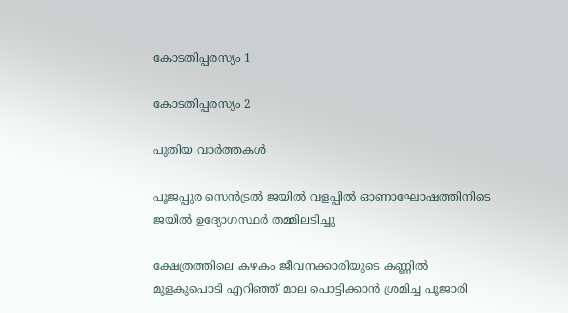കോടതിപ്പരസ്യം 1

കോടതിപ്പരസ്യം 2

പുതിയ വാര്‍ത്തകള്‍

പൂജപ്പുര സെന്‍ട്രല്‍ ജയില്‍ വളപ്പില്‍ ഓണാഘോഷത്തിനിടെ ജയില്‍ ഉദ്യോഗസ്ഥര്‍ തമ്മിലടിച്ചു

ക്ഷേത്രത്തിലെ കഴകം ജീവനക്കാരിയുടെ കണ്ണില്‍ മുളകുപൊടി എറിഞ്ഞ് മാല പൊട്ടിക്കാന്‍ ശ്രമിച്ച പൂജാരി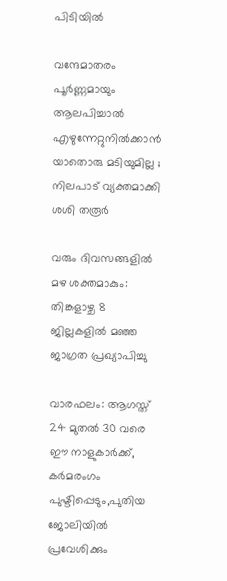പിടിയില്‍

വന്ദേമാതരം പൂർണ്ണമായും ആലപിച്ചാൽ എഴുന്നേറ്റുനിൽക്കാൻ യാതൊരു മടിയുമില്ല ; നിലപാട് വ്യക്തമാക്കി ശശി തരൂർ

വരും ദിവസങ്ങളില്‍ മഴ ശക്തമാകും: തിങ്കളാഴ്ച 8 ജില്ലകളില്‍ മഞ്ഞ ജാഗ്രത പ്രഖ്യാപിച്ചു

വാരഫലം: ആഗസ്ത് 24 മുതല്‍ 30 വരെ ഈ നാളുകാര്‍ക്ക്, കര്‍മരംഗം പുഷ്ടിപ്പെടും,പുതിയ ജോലിയില്‍ പ്രവേശിക്കും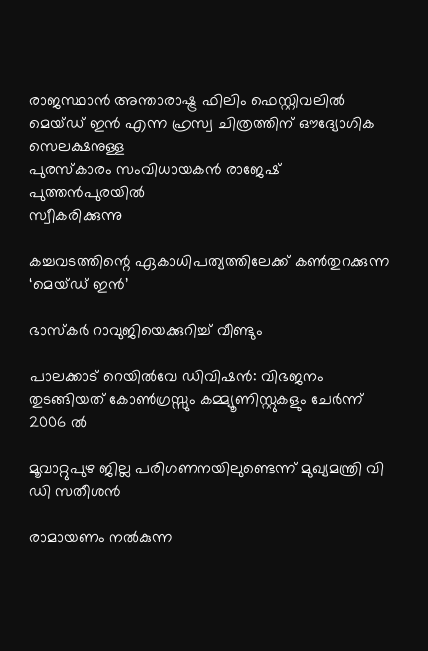രാജസ്ഥാന്‍ അന്താരാഷ്ട്ര ഫിലിം ഫെസ്റ്റിവലില്‍ മെയ്ഡ് ഇന്‍ എന്ന ഹ്രസ്വ ചിത്രത്തിന് ഔദ്യോഗിക സെലക്ഷനുള്ള
പുരസ്‌കാരം സംവിധായകന്‍ രാജേഷ് പുത്തന്‍പുരയില്‍
സ്വീകരിക്കുന്നു

കച്ചവടത്തിന്റെ ഏകാധിപത്യത്തിലേക്ക് കണ്‍തുറക്കുന്ന ‘മെയ്ഡ് ഇന്‍’

ഭാസ്‌കര്‍ റാവുജിയെക്കുറിച്ച് വീണ്ടും

പാലക്കാട് റെയിൽവേ ഡിവിഷൻ: വിഭജനം തുടങ്ങിയത് കോൺഗ്രസ്സും കമ്മ്യൂണിസ്റ്റുകളും ചേർന്ന് 2006 ൽ

മൂവാറ്റുപുഴ ജില്ല പരിഗണനയിലുണ്ടെന്ന് മുഖ്യമന്ത്രി വി ഡി സതീശന്‍

രാമായണം നല്‍കുന്ന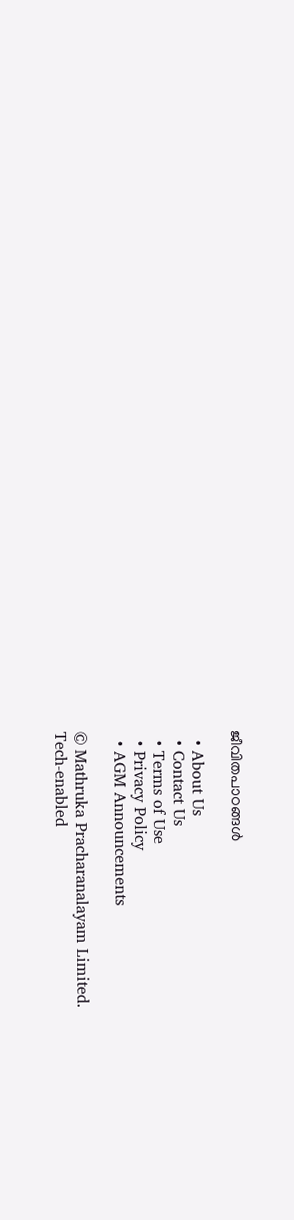ജീവിതപാഠങ്ങള്‍

  • About Us
  • Contact Us
  • Terms of Use
  • Privacy Policy
  • AGM Announcements

© Mathruka Pracharanalayam Limited.
Tech-enabled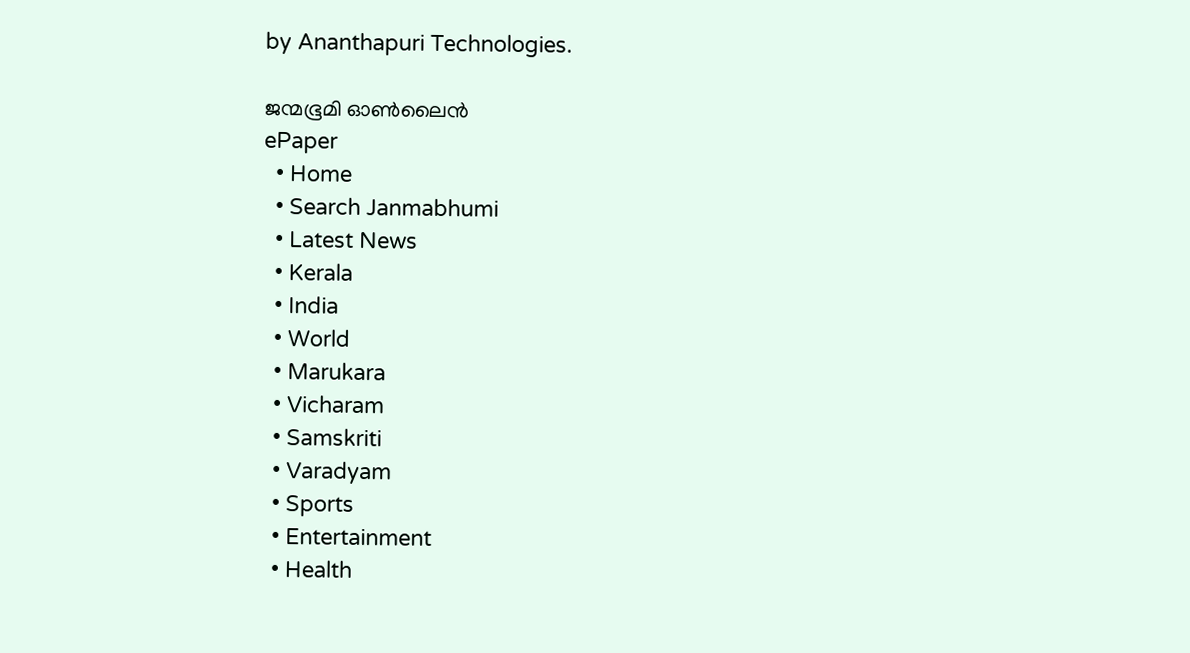by Ananthapuri Technologies.

ജന്മഭൂമി ഓണ്‍ലൈന്‍
ePaper
  • Home
  • Search Janmabhumi
  • Latest News
  • Kerala
  • India
  • World
  • Marukara
  • Vicharam
  • Samskriti
  • Varadyam
  • Sports
  • Entertainment
  • Health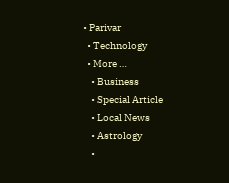• Parivar
  • Technology
  • More …
    • Business
    • Special Article
    • Local News
    • Astrology
    •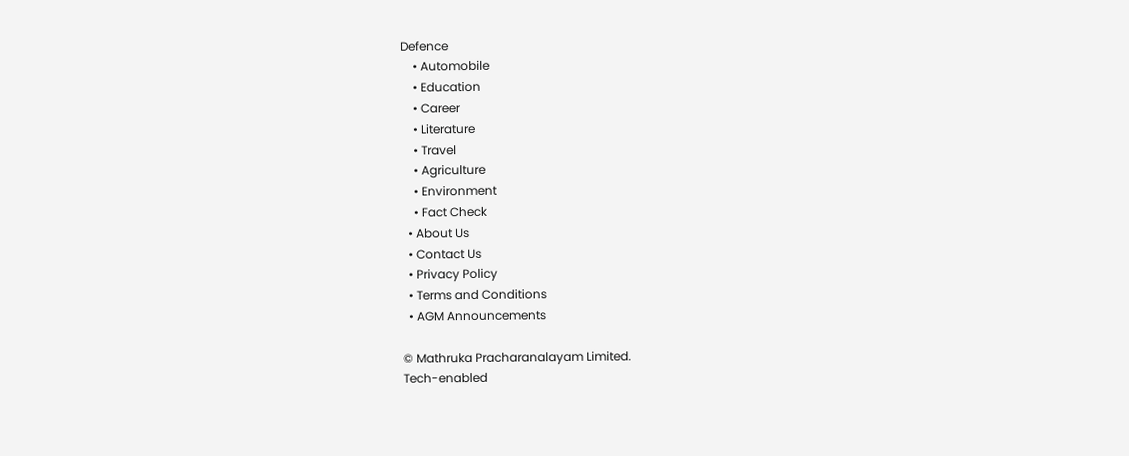Defence
    • Automobile
    • Education
    • Career
    • Literature
    • Travel
    • Agriculture
    • Environment
    • Fact Check
  • About Us
  • Contact Us
  • Privacy Policy
  • Terms and Conditions
  • AGM Announcements

© Mathruka Pracharanalayam Limited.
Tech-enabled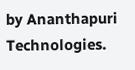by Ananthapuri Technologies.